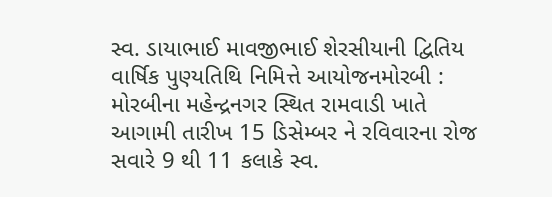સ્વ. ડાયાભાઈ માવજીભાઈ શેરસીયાની દ્વિતિય વાર્ષિક પુણ્યતિથિ નિમિત્તે આયોજનમોરબી : મોરબીના મહેન્દ્રનગર સ્થિત રામવાડી ખાતે આગામી તારીખ 15 ડિસેમ્બર ને રવિવારના રોજ સવારે 9 થી 11 કલાકે સ્વ.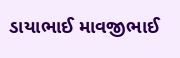ડાયાભાઈ માવજીભાઈ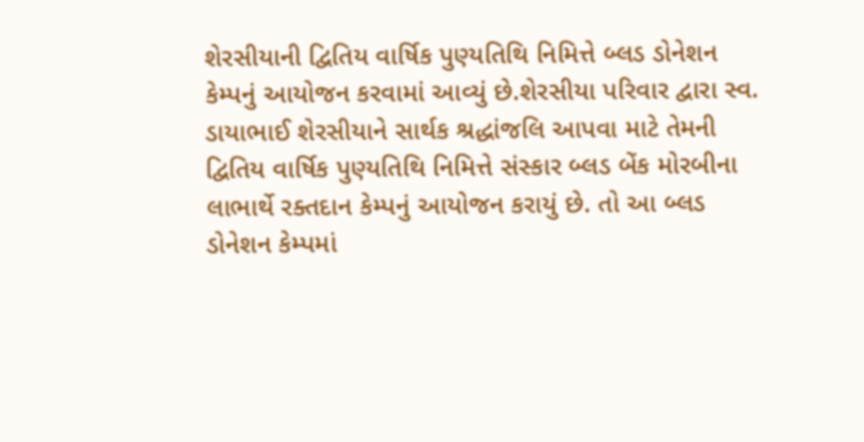શેરસીયાની દ્વિતિય વાર્ષિક પુણ્યતિથિ નિમિત્તે બ્લડ ડોનેશન કેમ્પનું આયોજન કરવામાં આવ્યું છે.શેરસીયા પરિવાર દ્વારા સ્વ. ડાયાભાઈ શેરસીયાને સાર્થક શ્રદ્ધાંજલિ આપવા માટે તેમની દ્વિતિય વાર્ષિક પુણ્યતિથિ નિમિત્તે સંસ્કાર બ્લડ બેંક મોરબીના લાભાર્થે રક્તદાન કેમ્પનું આયોજન કરાયું છે. તો આ બ્લડ ડોનેશન કેમ્પમાં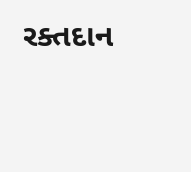રક્તદાન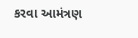કરવા આમંત્રણ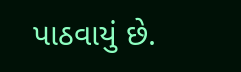પાઠવાયું છે.